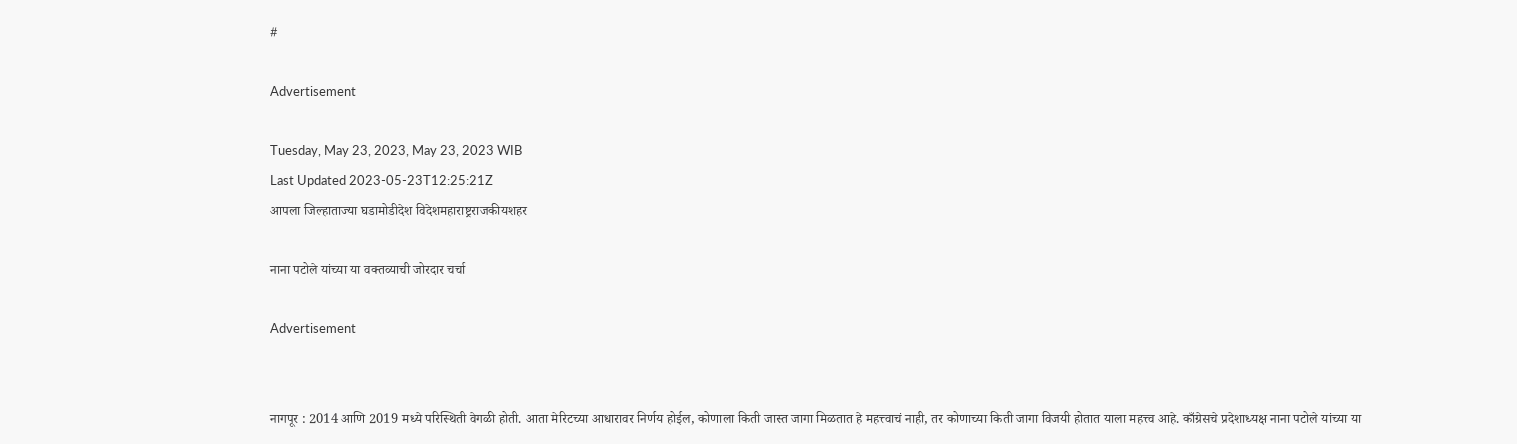#

Advertisement

Tuesday, May 23, 2023, May 23, 2023 WIB
Last Updated 2023-05-23T12:25:21Z
आपला जिल्हाताज्या घडामोडीदेश विदेशमहाराष्ट्रराजकीयशहर

नाना पटोले यांच्या या वक्तव्याची जोरदार चर्चा

Advertisement


नागपूर : 2014 आणि 2019 मध्ये परिस्थिती वेगळी होती. आता मेरिटच्या आधारावर निर्णय होईल, कोणाला किती जास्त जागा मिळतात हे महत्त्वाचं नाही, तर कोणाच्या किती जागा विजयी होतात याला महत्त्व आहे. काँग्रेसचे प्रदेशाध्यक्ष नाना पटोले यांच्या या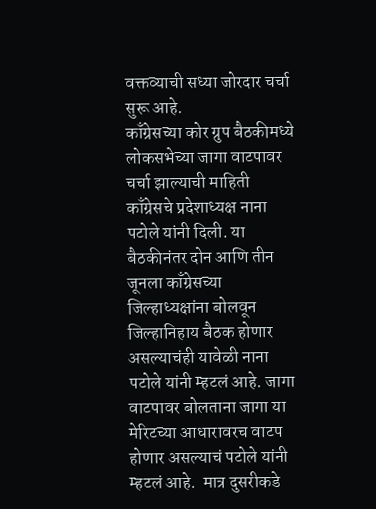वक्तव्याची सध्या जोरदार चर्चा सुरू आहे.
काँग्रेसच्या कोर ग्रुप बैठकीमध्ये लोकसभेच्या जागा वाटपावर चर्चा झाल्याची माहिती काँग्रेसचे प्रदेशाध्यक्ष नाना पटोले यांनी दिली. या बैठकीनंतर दोन आणि तीन जूनला काँग्रेसच्या जिल्हाध्यक्षांना बोलवून जिल्हानिहाय बैठक होणार असल्याचंही यावेळी नाना पटोले यांनी म्हटलं आहे. जागा वाटपावर बोलताना जागा या मेरिटच्या आधारावरच वाटप होणार असल्याचं पटोले यांनी म्हटलं आहे.  मात्र दुसरीकडे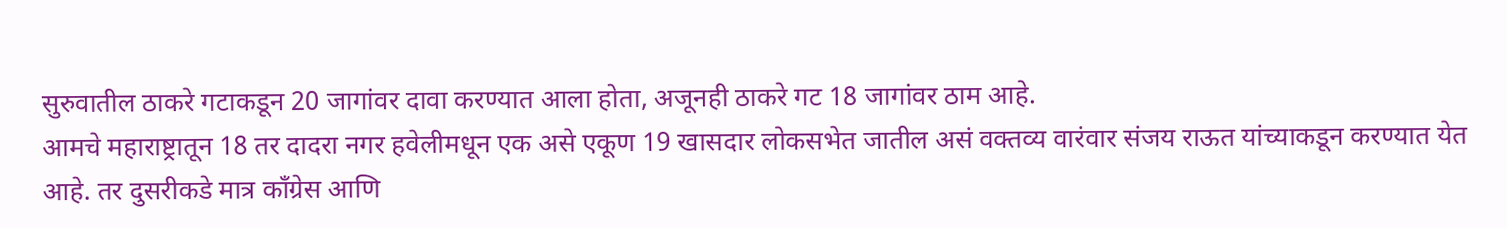सुरुवातील ठाकरे गटाकडून 20 जागांवर दावा करण्यात आला होता, अजूनही ठाकरे गट 18 जागांवर ठाम आहे.
आमचे महाराष्ट्रातून 18 तर दादरा नगर हवेलीमधून एक असे एकूण 19 खासदार लोकसभेत जातील असं वक्तव्य वारंवार संजय राऊत यांच्याकडून करण्यात येत आहे. तर दुसरीकडे मात्र काँग्रेस आणि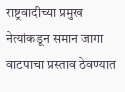राष्ट्रवादीच्या प्रमुख नेत्यांकडून समान जागा वाटपाचा प्रस्ताव ठेवण्यात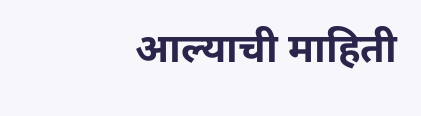आल्याची माहिती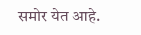समोर येत आहे.